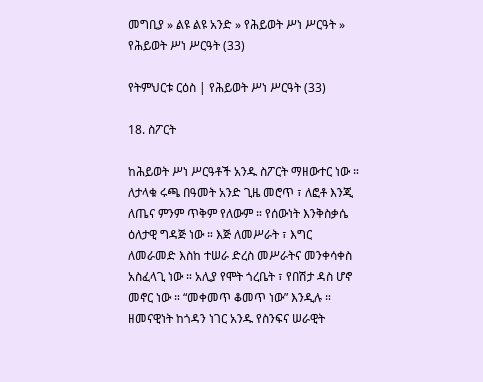መግቢያ » ልዩ ልዩ አንድ » የሕይወት ሥነ ሥርዓት » የሕይወት ሥነ ሥርዓት (33)

የትምህርቱ ርዕስ | የሕይወት ሥነ ሥርዓት (33)

18. ስፖርት

ከሕይወት ሥነ ሥርዓቶች አንዱ ስፖርት ማዘውተር ነው ። ለታላቁ ሩጫ በዓመት አንድ ጊዜ መሮጥ ፣ ለፎቶ እንጂ ለጤና ምንም ጥቅም የለውም ። የሰውነት እንቅስቃሴ ዕለታዊ ግዳጅ ነው ። እጅ ለመሥራት ፣ እግር ለመራመድ እስከ ተሠራ ድረስ መሥራትና መንቀሳቀስ አስፈላጊ ነው ። አሊያ የሞት ጎረቤት ፣ የበሽታ ዳስ ሆኖ መኖር ነው ። “መቀመጥ ቆመጥ ነው” እንዲሉ ። ዘመናዊነት ከጎዳን ነገር አንዱ የስንፍና ሠራዊት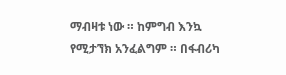ማብዛቱ ነው ። ከምግብ እንኳ የሚታኘክ አንፈልግም ። በፋብሪካ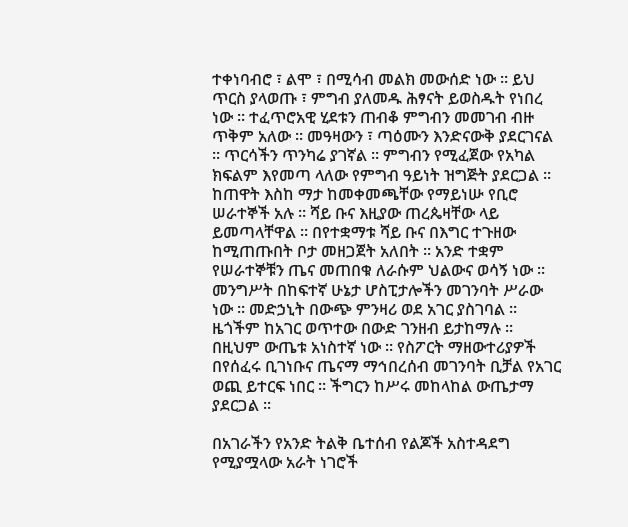ተቀነባብሮ ፣ ልሞ ፣ በሚሳብ መልክ መውሰድ ነው ። ይህ ጥርስ ያላወጡ ፣ ምግብ ያለመዱ ሕፃናት ይወስዱት የነበረ ነው ። ተፈጥሮአዊ ሂደቱን ጠብቆ ምግብን መመገብ ብዙ ጥቅም አለው ። መዓዛውን ፣ ጣዕሙን እንድናውቅ ያደርገናል ። ጥርሳችን ጥንካሬ ያገኛል ። ምግብን የሚፈጀው የአካል ክፍልም እየመጣ ላለው የምግብ ዓይነት ዝግጅት ያደርጋል ። ከጠዋት እስከ ማታ ከመቀመጫቸው የማይነሡ የቢሮ ሠራተኞች አሉ ። ሻይ ቡና እዚያው ጠረጴዛቸው ላይ ይመጣላቸዋል ። በየተቋማቱ ሻይ ቡና በእግር ተጉዘው ከሚጠጡበት ቦታ መዘጋጀት አለበት ። አንድ ተቋም የሠራተኞቹን ጤና መጠበቁ ለራሱም ህልውና ወሳኝ ነው ። መንግሥት በከፍተኛ ሁኔታ ሆስፒታሎችን መገንባት ሥራው ነው ። መድኃኒት በውጭ ምንዛሪ ወደ አገር ያስገባል ። ዜጎችም ከአገር ወጥተው በውድ ገንዘብ ይታከማሉ ። በዚህም ውጤቱ አነስተኛ ነው ። የስፖርት ማዘውተሪያዎች በየሰፈሩ ቢገነቡና ጤናማ ማኅበረሰብ መገንባት ቢቻል የአገር ወጪ ይተርፍ ነበር ። ችግርን ከሥሩ መከላከል ውጤታማ ያደርጋል ።

በአገራችን የአንድ ትልቅ ቤተሰብ የልጆች አስተዳደግ የሚያሟላው አራት ነገሮች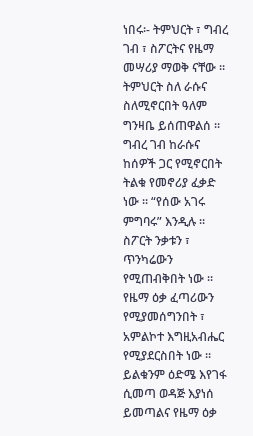ነበሩ፡- ትምህርት ፣ ግብረ ገብ ፣ ስፖርትና የዜማ መሣሪያ ማወቅ ናቸው ። ትምህርት ስለ ራሱና ስለሚኖርበት ዓለም ግንዛቤ ይሰጠዋልሰ ። ግብረ ገብ ከራሱና ከሰዎች ጋር የሚኖርበት ትልቁ የመኖሪያ ፈቃድ ነው ። “የሰው አገሩ ምግባሩ” እንዲሉ ። ስፖርት ንቃቱን ፣ ጥንካሬውን የሚጠብቅበት ነው ። የዜማ ዕቃ ፈጣሪውን የሚያመሰግንበት ፣ አምልኮተ እግዚአብሔር የሚያደርስበት ነው ። ይልቁንም ዕድሜ እየገፋ ሲመጣ ወዳጅ እያነሰ ይመጣልና የዜማ ዕቃ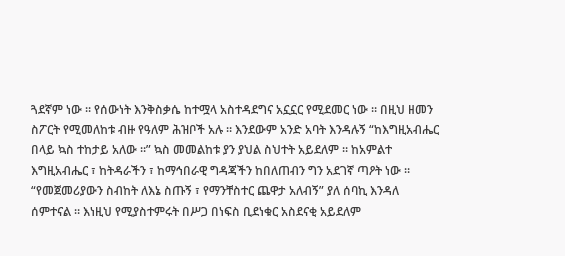ጓደኛም ነው ። የሰውነት እንቅስቃሴ ከተሟላ አስተዳደግና አኗኗር የሚደመር ነው ። በዚህ ዘመን ስፖርት የሚመለከቱ ብዙ የዓለም ሕዝቦች አሉ ። እንደውም አንድ አባት እንዳሉኝ “ከእግዚአብሔር በላይ ኳስ ተከታይ አለው ።” ኳስ መመልከቱ ያን ያህል ስህተት አይደለም ። ከአምልተ እግዚአብሔር ፣ ከትዳራችን ፣ ከማኅበራዊ ግዳጃችን ከበለጠብን ግን አደገኛ ጣዖት ነው ። “የመጀመሪያውን ስብከት ለእኔ ስጡኝ ፣ የማንቸስተር ጨዋታ አለብኝ” ያለ ሰባኪ እንዳለ ሰምተናል ። እነዚህ የሚያስተምሩት በሥጋ በነፍስ ቢደነቁር አስደናቂ አይደለም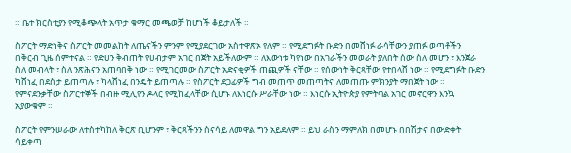። ቤተ ክርስቲያን የሚቆጭላት አጥታ ቁማር መጫወቻ ከሆነች ቆይታለች ።

ስፖርት ማድነቅና ስፖርት መመልከት ለጤናችን ምንም የሚያደርገው አስተዋጽኦ የለም ። የሚደግፉት ቡድን በመሸነፉ ራሳቸውን ያጠፉ ወጣቶችን በቅርብ ጊዜ ሰምተናል ። የድሀን ቅብጠት የሀብታም አገር በጀት አይችለውም ። ለእውነቱ ካየነው በአገራችን መወራት ያለበት ሰው ስለ መሆን ፣ እንጀራ ስለ መብላት ፣ ስለ ንጽሕናን አጠባበቅ ነው ። የሚገርመው ስፖርት አድናቂዎች ጠጪዎች ናቸው ። የሰውነት ቅርጻቸው የተበላሸ ነው ። የሚደግፉት ቡድን ካሸነፈ በደስታ ይጠጣሉ ፣ ካላሸነፈ በንዴት ይጠጣሉ ። የስፖርት ደጋፊዎች ግብ መጠጥ መጠጣትና ለመጠጡ ምክንያት ማበጀት ነው ። የምናደንቃቸው ስፖርተኞች በብዙ ሚሊየን ዶላር የሚከፈላቸው ሲሆኑ ለእነርሱ ሥራቸው ነው ። እነርሱ ኢትዮጵያ የምትባል አገር መኖርዋን እንኳ አያውቁም ።

ስፖርት የምንሠራው ለተስተካከለ ቅርጽ ቢሆንም ፣ ቅርጻችንን ስናሳይ ለመዋል ግን አይደለም ። ይህ ራስን ማምለክ በመሆኑ በበሽታና በውድቀት ሳይቀጣ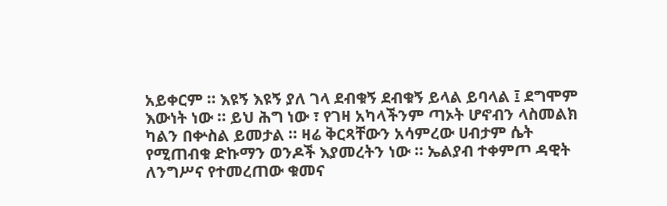አይቀርም ። እዩኝ እዩኝ ያለ ገላ ደብቁኝ ደብቁኝ ይላል ይባላል ፤ ደግሞም እውነት ነው ። ይህ ሕግ ነው ፣ የገዛ አካላችንም ጣኦት ሆኖብን ላስመልክ ካልን በቍስል ይመታል ። ዛሬ ቅርጻቸውን አሳምረው ሀብታም ሴት የሚጠብቁ ድኩማን ወንዶች እያመረትን ነው ። ኤልያብ ተቀምጦ ዳዊት ለንግሥና የተመረጠው ቁመና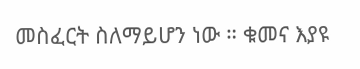መስፈርት ስለማይሆን ነው ። ቁመና እያዩ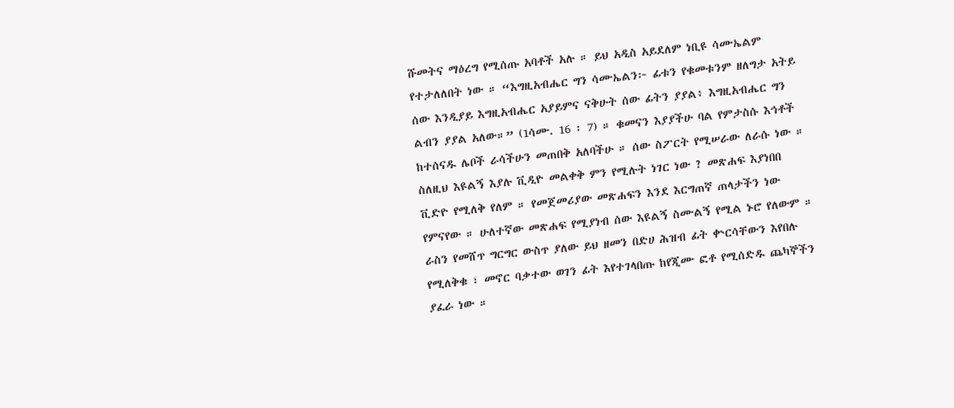ሹመትና ማዕረግ የሚሰጡ አባቶች አሉ ። ይህ አዲስ አይደለም ነቢዩ ሳሙኤልም የተታለለበት ነው ። “እግዚአብሔር ግን ሳሙኤልን፦ ፊቱን የቁመቱንም ዘለግታ አትይ ሰው እንዲያይ እግዚአብሔር አያይምና ናቅሁት ሰው ፊትን ያያል፥ እግዚአብሔር ግን ልብን ያያል አለው።” (1ሳሙ. 16 ፡ 7) ። ቁመናን እያያችሁ ባል የምታስሱ እኅቶች ከተሰናዱ ሌቦች ራሳችሁን መጠበቅ አለባችሁ ። ሰው ስፖርት የሚሠራው ለራሱ ነው ። ስለዚህ እዩልኝ እያሉ ቪዲዮ መልቀቅ ምን የሚሉት ነገር ነው ? መጽሐፍ እያነበበ ቪድዮ የሚለቅ የለም ። የመጀመሪያው መጽሐፍን እንደ እርግጠኛ ጠላታችን ነው የምናየው ። ሁለተኛው መጽሐፍ የሚያነብ ሰው እዩልኝ ስሙልኝ የሚል ኑሮ የለውም ። ራስን የመሸጥ ግርግር ውስጥ ያለው ይህ ዘመን በድሀ ሕዝብ ፊት ቍርሳቸውን እየበሉ የሚለቅቁ ፣ መኖር ባቃተው ወገን ፊት እየተገላበጡ ከየጂሙ ፎቶ የሚሰድዱ ጨካኞችን ያፈራ ነው ።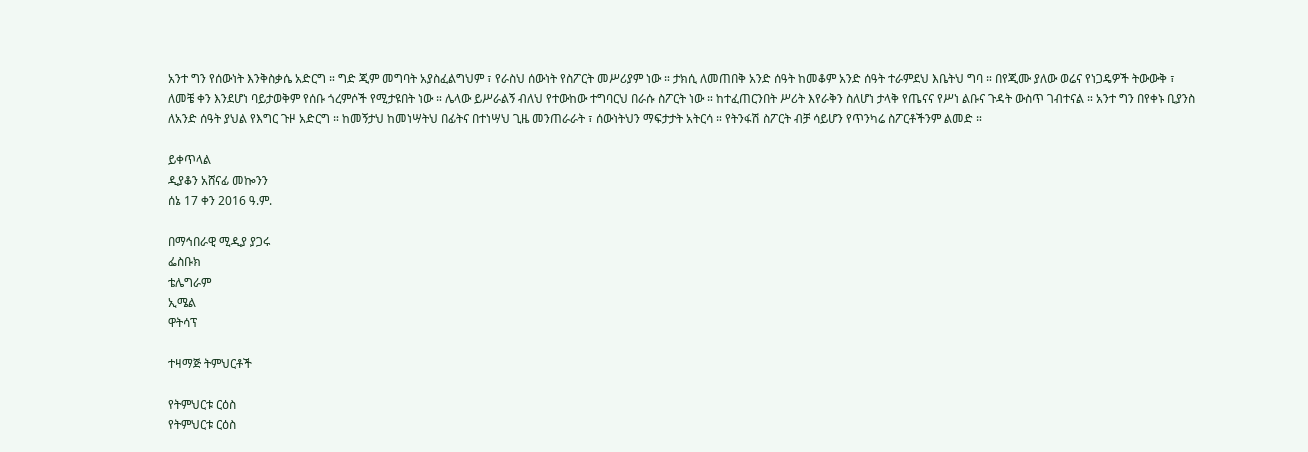አንተ ግን የሰውነት እንቅስቃሴ አድርግ ። ግድ ጂም መግባት አያስፈልግህም ፣ የራስህ ሰውነት የስፖርት መሥሪያም ነው ። ታክሲ ለመጠበቅ አንድ ሰዓት ከመቆም አንድ ሰዓት ተራምደህ እቤትህ ግባ ። በየጂሙ ያለው ወሬና የነጋዴዎች ትውውቅ ፣ ለመቼ ቀን እንደሆነ ባይታወቅም የሰቡ ጎረምሶች የሚታዩበት ነው ። ሌላው ይሥራልኝ ብለህ የተውከው ተግባርህ በራሱ ስፖርት ነው ። ከተፈጠርንበት ሥሪት እየራቅን ስለሆነ ታላቅ የጤናና የሥነ ልቡና ጉዳት ውስጥ ገብተናል ። አንተ ግን በየቀኑ ቢያንስ ለአንድ ሰዓት ያህል የእግር ጉዞ አድርግ ። ከመኝታህ ከመነሣትህ በፊትና በተነሣህ ጊዜ መንጠራራት ፣ ሰውነትህን ማፍታታት አትርሳ ። የትንፋሽ ስፖርት ብቻ ሳይሆን የጥንካሬ ስፖርቶችንም ልመድ ።

ይቀጥላል
ዲያቆን አሸናፊ መኰንን
ሰኔ 17 ቀን 2016 ዓ.ም.

በማኅበራዊ ሚዲያ ያጋሩ
ፌስቡክ
ቴሌግራም
ኢሜል
ዋትሳፕ

ተዛማጅ ትምህርቶች

የትምህርቱ ርዕስ
የትምህርቱ ርዕስ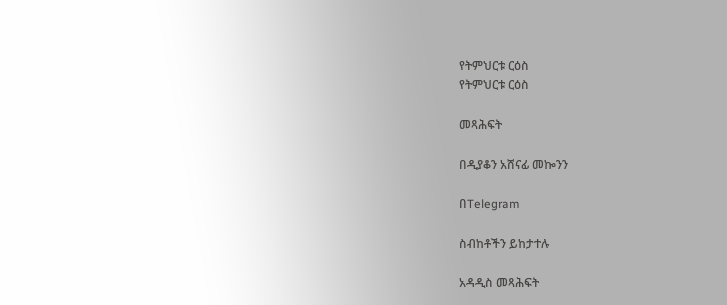የትምህርቱ ርዕስ
የትምህርቱ ርዕስ

መጻሕፍት

በዲያቆን አሸናፊ መኰንን

በTelegram

ስብከቶችን ይከታተሉ

አዳዲስ መጻሕፍት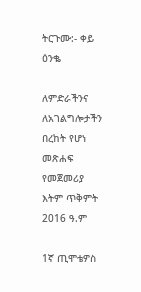ትርጉሙ:- ቀይ ዕንቈ

ለምድራችንና ለአገልግሎታችን በረከት የሆነ መጽሐፍ
የመጀመሪያ እትም ጥቅምት 2016 ዓ.ም

1ኛ ጢሞቴዎስ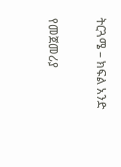ትርጓሜ – ክፍል አንድ

የመጀመሪያ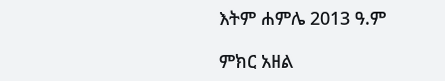እትም ሐምሌ 2013 ዓ.ም

ምክር አዘል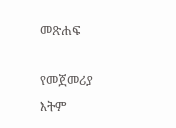መጽሐፍ

የመጀመሪያ እትም